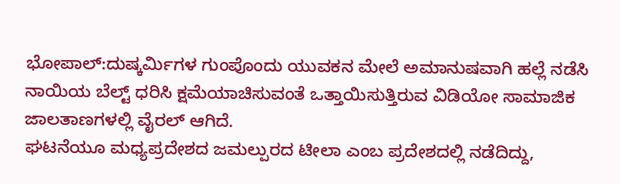ಭೋಪಾಲ್:ದುಷ್ಕರ್ಮಿಗಳ ಗುಂಪೊಂದು ಯುವಕನ ಮೇಲೆ ಅಮಾನುಷವಾಗಿ ಹಲ್ಲೆ ನಡೆಸಿ ನಾಯಿಯ ಬೆಲ್ಟ್ ಧರಿಸಿ ಕ್ಷಮೆಯಾಚಿಸುವಂತೆ ಒತ್ತಾಯಿಸುತ್ತಿರುವ ವಿಡಿಯೋ ಸಾಮಾಜಿಕ ಜಾಲತಾಣಗಳಲ್ಲಿ ವೈರಲ್ ಆಗಿದೆ.
ಘಟನೆಯೂ ಮಧ್ಯಪ್ರದೇಶದ ಜಮಲ್ಪುರದ ಟೀಲಾ ಎಂಬ ಪ್ರದೇಶದಲ್ಲಿ ನಡೆದಿದ್ದು,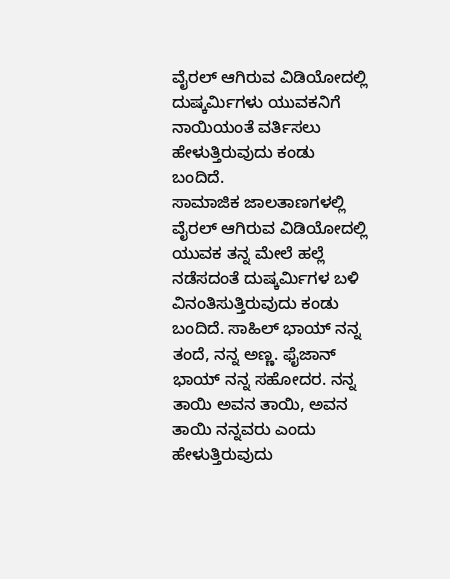ವೈರಲ್ ಆಗಿರುವ ವಿಡಿಯೋದಲ್ಲಿ ದುಷ್ಕರ್ಮಿಗಳು ಯುವಕನಿಗೆ ನಾಯಿಯಂತೆ ವರ್ತಿಸಲು ಹೇಳುತ್ತಿರುವುದು ಕಂಡು ಬಂದಿದೆ.
ಸಾಮಾಜಿಕ ಜಾಲತಾಣಗಳಲ್ಲಿ ವೈರಲ್ ಆಗಿರುವ ವಿಡಿಯೋದಲ್ಲಿ ಯುವಕ ತನ್ನ ಮೇಲೆ ಹಲ್ಲೆ ನಡೆಸದಂತೆ ದುಷ್ಕರ್ಮಿಗಳ ಬಳಿ ವಿನಂತಿಸುತ್ತಿರುವುದು ಕಂಡು ಬಂದಿದೆ. ಸಾಹಿಲ್ ಭಾಯ್ ನನ್ನ ತಂದೆ, ನನ್ನ ಅಣ್ಣ. ಫೈಜಾನ್ ಭಾಯ್ ನನ್ನ ಸಹೋದರ. ನನ್ನ ತಾಯಿ ಅವನ ತಾಯಿ, ಅವನ ತಾಯಿ ನನ್ನವರು ಎಂದು ಹೇಳುತ್ತಿರುವುದು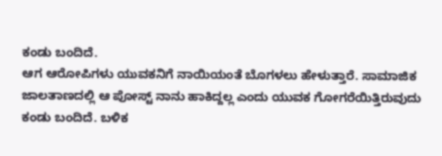ಕಂಡು ಬಂದಿದೆ.
ಆಗ ಆರೋಪಿಗಳು ಯುವಕನಿಗೆ ನಾಯಿಯಂತೆ ಬೊಗಳಲು ಹೇಳುತ್ತಾರೆ. ಸಾಮಾಜಿಕ ಜಾಲತಾಣದಲ್ಲಿ ಆ ಪೋಸ್ಟ್ ನಾನು ಹಾಕಿದ್ದಲ್ಲ ಎಂದು ಯುವಕ ಗೋಗರೆಯಿತ್ತಿರುವುದು ಕಂಡು ಬಂದಿದೆ. ಬಳಿಕ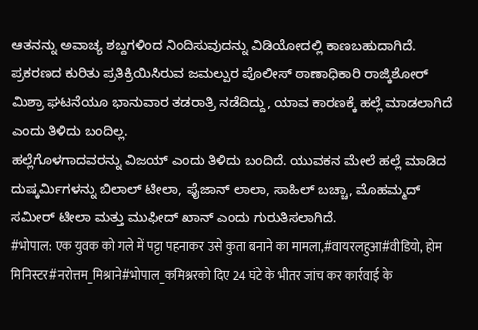ಆತನನ್ನು ಅವಾಚ್ಯ ಶಬ್ದಗಳಿಂದ ನಿಂದಿಸುವುದನ್ನು ವಿಡಿಯೋದಲ್ಲಿ ಕಾಣಬಹುದಾಗಿದೆ.
ಪ್ರಕರಣದ ಕುರಿತು ಪ್ರತಿಕ್ರಿಯಿಸಿರುವ ಜಮಲ್ಪುರ ಪೊಲೀಸ್ ಠಾಣಾಧಿಕಾರಿ ರಾಜ್ಕಿಶೋರ್ ಮಿಶ್ರಾ ಘಟನೆಯೂ ಭಾನುವಾರ ತಡರಾತ್ರಿ ನಡೆದಿದ್ದು, ಯಾವ ಕಾರಣಕ್ಕೆ ಹಲ್ಲೆ ಮಾಡಲಾಗಿದೆ ಎಂದು ತಿಳಿದು ಬಂದಿಲ್ಲ.
ಹಲ್ಲೆಗೊಳಗಾದವರನ್ನು ವಿಜಯ್ ಎಂದು ತಿಳಿದು ಬಂದಿದೆ. ಯುವಕನ ಮೇಲೆ ಹಲ್ಲೆ ಮಾಡಿದ ದುಷ್ಕರ್ಮಿಗಳನ್ನು ಬಿಲಾಲ್ ಟೀಲಾ, ಫೈಜಾನ್ ಲಾಲಾ, ಸಾಹಿಲ್ ಬಚ್ಚಾ, ಮೊಹಮ್ಮದ್ ಸಮೀರ್ ಟೀಲಾ ಮತ್ತು ಮುಫೀದ್ ಖಾನ್ ಎಂದು ಗುರುತಿಸಲಾಗಿದೆ.
#भोपाल: एक युवक को गले में पट्टा पहनाकर उसे कुता बनाने का मामला,#वायरलहुआ#वीडियो, होम मिनिस्टर#नरोत्तम_मिश्राने#भोपाल_कमिश्नरको दिए 24 घंटे के भीतर जांच कर कार्रवाई के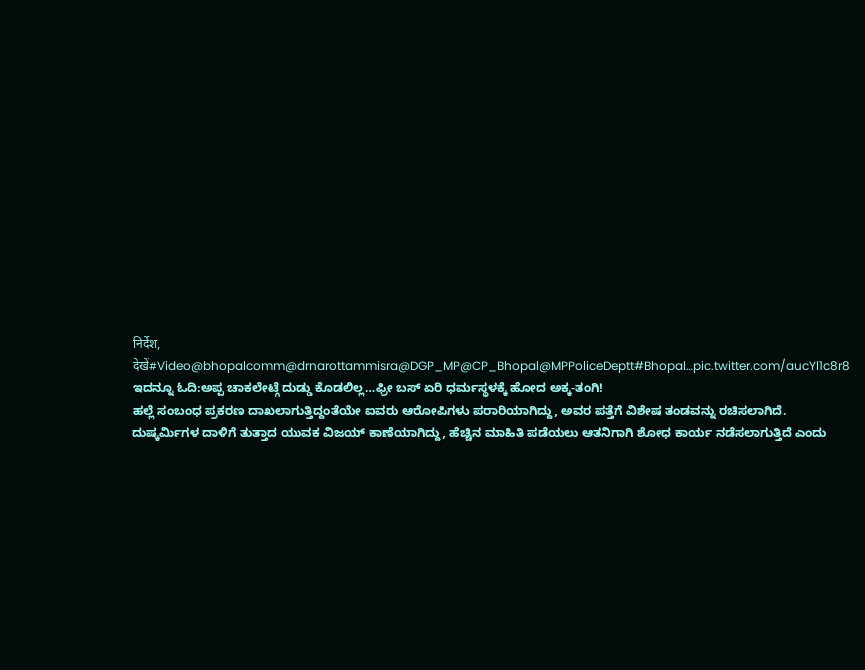निर्देश, देखें#Video@bhopalcomm@drnarottammisra@DGP_MP@CP_Bhopal@MPPoliceDeptt#Bhopal…pic.twitter.com/aucYl1c8r8
ಇದನ್ನೂ ಓದಿ:ಅಪ್ಪ ಚಾಕಲೇಟ್ಗೆ ದುಡ್ಡು ಕೊಡಲಿಲ್ಲ…ಫ್ರೀ ಬಸ್ ಏರಿ ಧರ್ಮಸ್ಥಳಕ್ಕೆ ಹೋದ ಅಕ್ಕ-ತಂಗಿ!
ಹಲ್ಲೆ ಸಂಬಂಧ ಪ್ರಕರಣ ದಾಖಲಾಗುತ್ತಿದ್ದಂತೆಯೇ ಐವರು ಆರೋಪಿಗಳು ಪರಾರಿಯಾಗಿದ್ದು, ಅವರ ಪತ್ತೆಗೆ ವಿಶೇಷ ತಂಡವನ್ನು ರಚಿಸಲಾಗಿದೆ. ದುಷ್ಕರ್ಮಿಗಳ ದಾಳಿಗೆ ತುತ್ತಾದ ಯುವಕ ವಿಜಯ್ ಕಾಣೆಯಾಗಿದ್ದು, ಹೆಚ್ಚಿನ ಮಾಹಿತಿ ಪಡೆಯಲು ಆತನಿಗಾಗಿ ಶೋಧ ಕಾರ್ಯ ನಡೆಸಲಾಗುತ್ತಿದೆ ಎಂದು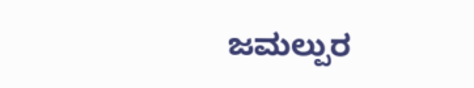ಜಮಲ್ಪುರ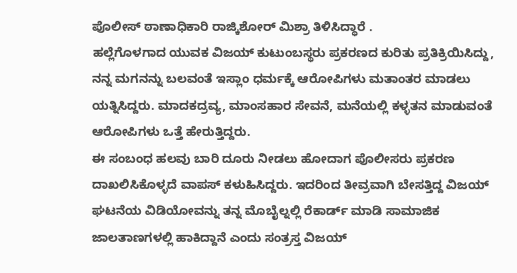ಪೊಲೀಸ್ ಠಾಣಾಧಿಕಾರಿ ರಾಜ್ಕಿಶೋರ್ ಮಿಶ್ರಾ ತಿಳಿಸಿದ್ಧಾರೆ .
ಹಲ್ಲೆಗೊಳಗಾದ ಯುವಕ ವಿಜಯ್ ಕುಟುಂಬಸ್ಥರು ಪ್ರಕರಣದ ಕುರಿತು ಪ್ರತಿಕ್ರಿಯಿಸಿದ್ದು, ನನ್ನ ಮಗನನ್ನು ಬಲವಂತೆ ಇಸ್ಲಾಂ ಧರ್ಮಕ್ಕೆ ಆರೋಪಿಗಳು ಮತಾಂತರ ಮಾಡಲು ಯತ್ನಿಸಿದ್ದರು. ಮಾದಕದ್ರವ್ಯ, ಮಾಂಸಹಾರ ಸೇವನೆ, ಮನೆಯಲ್ಲಿ ಕಳ್ಳತನ ಮಾಡುವಂತೆ ಆರೋಪಿಗಳು ಒತ್ತೆ ಹೇರುತ್ತಿದ್ದರು.
ಈ ಸಂಬಂಧ ಹಲವು ಬಾರಿ ದೂರು ನೀಡಲು ಹೋದಾಗ ಪೊಲೀಸರು ಪ್ರಕರಣ ದಾಖಲಿಸಿಕೊಳ್ಳದೆ ವಾಪಸ್ ಕಳುಹಿಸಿದ್ದರು. ಇದರಿಂದ ತೀವ್ರವಾಗಿ ಬೇಸತ್ತಿದ್ದ ವಿಜಯ್ ಘಟನೆಯ ವಿಡಿಯೋವನ್ನು ತನ್ನ ಮೊಬೈಲ್ನಲ್ಲಿ ರೆಕಾರ್ಡ್ ಮಾಡಿ ಸಾಮಾಜಿಕ ಜಾಲತಾಣಗಳಲ್ಲಿ ಹಾಕಿದ್ದಾನೆ ಎಂದು ಸಂತ್ರಸ್ತ ವಿಜಯ್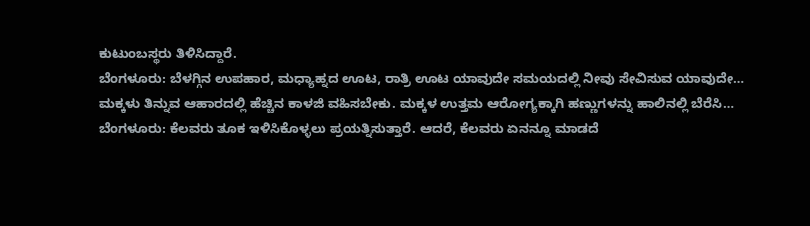ಕುಟುಂಬಸ್ಥರು ತಿಳಿಸಿದ್ದಾರೆ.
ಬೆಂಗಳೂರು: ಬೆಳಗ್ಗಿನ ಉಪಹಾರ, ಮಧ್ಯಾಹ್ನದ ಊಟ, ರಾತ್ರಿ ಊಟ ಯಾವುದೇ ಸಮಯದಲ್ಲಿ ನೀವು ಸೇವಿಸುವ ಯಾವುದೇ…
ಮಕ್ಕಳು ತಿನ್ನುವ ಆಹಾರದಲ್ಲಿ ಹೆಚ್ಚಿನ ಕಾಳಜಿ ವಹಿಸಬೇಕು. ಮಕ್ಕಳ ಉತ್ತಮ ಆರೋಗ್ಯಕ್ಕಾಗಿ ಹಣ್ಣುಗಳನ್ನು ಹಾಲಿನಲ್ಲಿ ಬೆರೆಸಿ…
ಬೆಂಗಳೂರು: ಕೆಲವರು ತೂಕ ಇಳಿಸಿಕೊಳ್ಳಲು ಪ್ರಯತ್ನಿಸುತ್ತಾರೆ. ಆದರೆ, ಕೆಲವರು ಏನನ್ನೂ ಮಾಡದೆ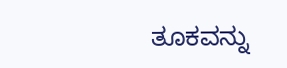ತೂಕವನ್ನು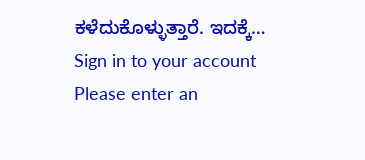ಕಳೆದುಕೊಳ್ಳುತ್ತಾರೆ. ಇದಕ್ಕೆ…
Sign in to your account
Please enter an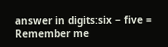answer in digits:six − five =
Remember me